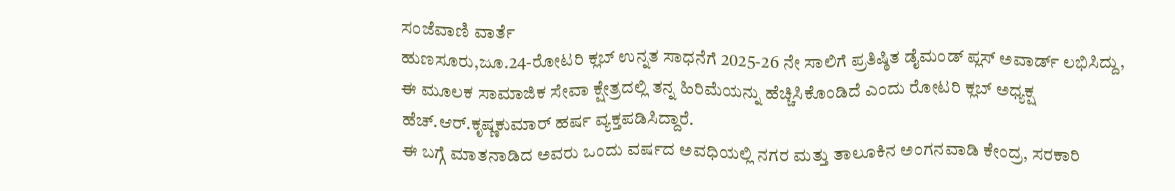ಸಂಜೆವಾಣಿ ವಾರ್ತೆ
ಹುಣಸೂರು,ಜೂ.24-ರೋಟರಿ ಕ್ಲಬ್ ಉನ್ನತ ಸಾಧನೆಗೆ 2025-26 ನೇ ಸಾಲಿಗೆ ಪ್ರತಿಷ್ಠಿತ ಡೈಮಂಡ್ ಪ್ಲಸ್ ಅವಾರ್ಡ್ ಲಭಿಸಿದ್ದು, ಈ ಮೂಲಕ ಸಾಮಾಜಿಕ ಸೇವಾ ಕ್ಷೇತ್ರದಲ್ಲಿ ತನ್ನ ಹಿರಿಮೆಯನ್ನು ಹೆಚ್ಚಿಸಿಕೊಂಡಿದೆ ಎಂದು ರೋಟರಿ ಕ್ಲಬ್ ಅಧ್ಯಕ್ಷ ಹೆಚ್.ಆರ್.ಕೃಷ್ಣಕುಮಾರ್ ಹರ್ಷ ವ್ಯಕ್ತಪಡಿಸಿದ್ದಾರೆ.
ಈ ಬಗ್ಗೆ ಮಾತನಾಡಿದ ಅವರು ಒಂದು ವರ್ಷದ ಅವಧಿಯಲ್ಲಿ ನಗರ ಮತ್ತು ತಾಲೂಕಿನ ಅಂಗನವಾಡಿ ಕೇಂದ್ರ, ಸರಕಾರಿ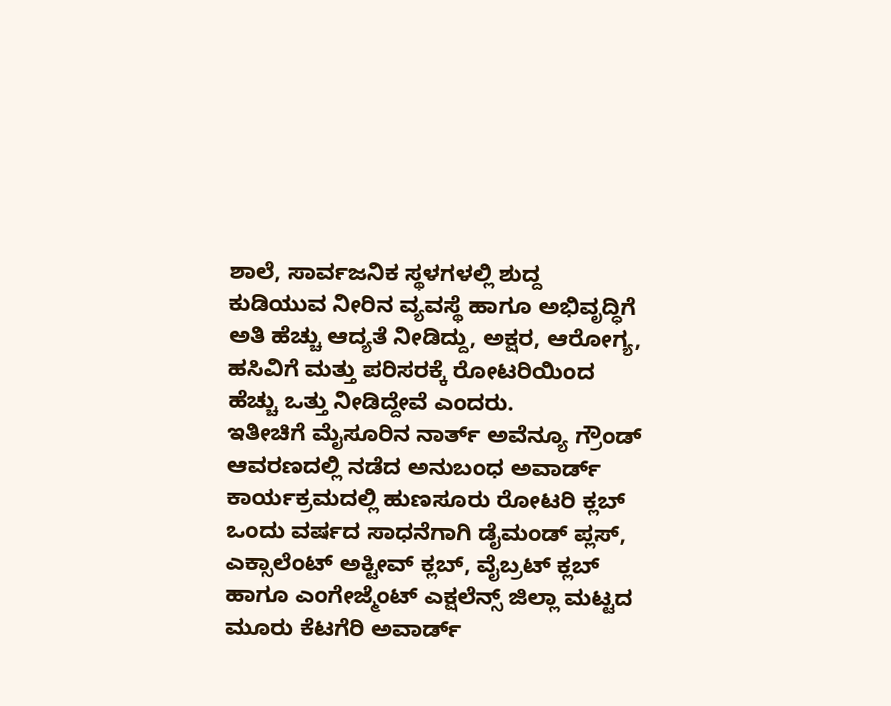ಶಾಲೆ, ಸಾರ್ವಜನಿಕ ಸ್ಥಳಗಳಲ್ಲಿ ಶುದ್ದ ಕುಡಿಯುವ ನೀರಿನ ವ್ಯವಸ್ಥೆ ಹಾಗೂ ಅಭಿವೃದ್ಧಿಗೆ ಅತಿ ಹೆಚ್ಚು ಆದ್ಯತೆ ನೀಡಿದ್ದು, ಅಕ್ಷರ, ಆರೋಗ್ಯ, ಹಸಿವಿಗೆ ಮತ್ತು ಪರಿಸರಕ್ಕೆ ರೋಟರಿಯಿಂದ ಹೆಚ್ಚು ಒತ್ತು ನೀಡಿದ್ದೇವೆ ಎಂದರು.
ಇತೀಚಿಗೆ ಮೈಸೂರಿನ ನಾರ್ತ್ ಅವೆನ್ಯೂ ಗ್ರೌಂಡ್ ಆವರಣದಲ್ಲಿ ನಡೆದ ಅನುಬಂಧ ಅವಾರ್ಡ್ ಕಾರ್ಯಕ್ರಮದಲ್ಲಿ ಹುಣಸೂರು ರೋಟರಿ ಕ್ಲಬ್ ಒಂದು ವರ್ಷದ ಸಾಧನೆಗಾಗಿ ಡೈಮಂಡ್ ಪ್ಲಸ್, ಎಕ್ಸಾಲೆಂಟ್ ಅಕ್ಟೀವ್ ಕ್ಲಬ್, ವೈಬ್ರಟ್ ಕ್ಲಬ್ ಹಾಗೂ ಎಂಗೇಜ್ಮೆಂಟ್ ಎಕ್ಷಲೆನ್ಸ್ ಜಿಲ್ಲಾ ಮಟ್ಟದ ಮೂರು ಕೆಟಗೆರಿ ಅವಾರ್ಡ್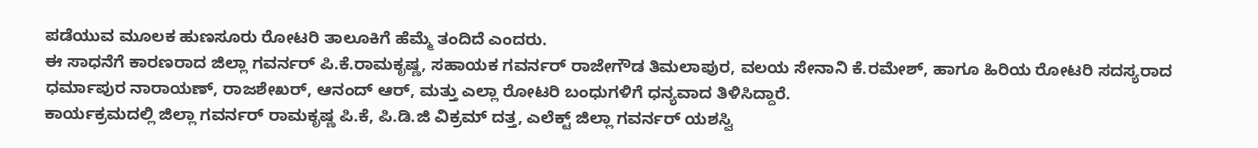ಪಡೆಯುವ ಮೂಲಕ ಹುಣಸೂರು ರೋಟರಿ ತಾಲೂಕಿಗೆ ಹೆಮ್ಮೆ ತಂದಿದೆ ಎಂದರು.
ಈ ಸಾಧನೆಗೆ ಕಾರಣರಾದ ಜಿಲ್ಲಾ ಗವರ್ನರ್ ಪಿ.ಕೆ.ರಾಮಕೃಷ್ಣ, ಸಹಾಯಕ ಗವರ್ನರ್ ರಾಜೇಗೌಡ ತಿಮಲಾಪುರ, ವಲಯ ಸೇನಾನಿ ಕೆ.ರಮೇಶ್, ಹಾಗೂ ಹಿರಿಯ ರೋಟರಿ ಸದಸ್ಯರಾದ ಧರ್ಮಾಪುರ ನಾರಾಯಣ್, ರಾಜಶೇಖರ್, ಆನಂದ್ ಆರ್, ಮತ್ತು ಎಲ್ಲಾ ರೋಟರಿ ಬಂಧುಗಳಿಗೆ ಧನ್ಯವಾದ ತಿಳಿಸಿದ್ದಾರೆ.
ಕಾರ್ಯಕ್ರಮದಲ್ಲಿ ಜಿಲ್ಲಾ ಗವರ್ನರ್ ರಾಮಕೃಷ್ಣ ಪಿ.ಕೆ, ಪಿ.ಡಿ.ಜಿ ವಿಕ್ರಮ್ ದತ್ತ, ಎಲೆಕ್ಟ್ ಜಿಲ್ಲಾ ಗವರ್ನರ್ ಯಶಸ್ವಿ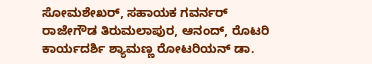ಸೋಮಶೇಖರ್, ಸಹಾಯಕ ಗವರ್ನರ್ ರಾಜೇಗೌಡ ತಿರುಮಲಾಪುರ, ಆನಂದ್, ರೊಟರಿ ಕಾರ್ಯದರ್ಶಿ ಶ್ಯಾಮಣ್ಣ ರೋಟರಿಯನ್ ಡಾ.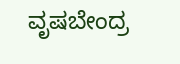ವೃಷಬೇಂದ್ರ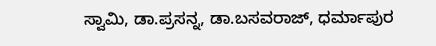ಸ್ವಾಮಿ, ಡಾ.ಪ್ರಸನ್ನ, ಡಾ.ಬಸವರಾಜ್, ಧರ್ಮಾಪುರ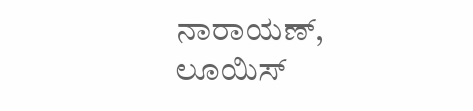ನಾರಾಯಣ್, ಲೂಯಿಸ್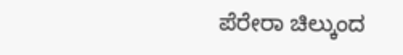ಪೆರೇರಾ ಚಿಲ್ಕುಂದ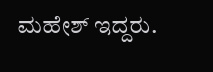ಮಹೇಶ್ ಇದ್ದರು.